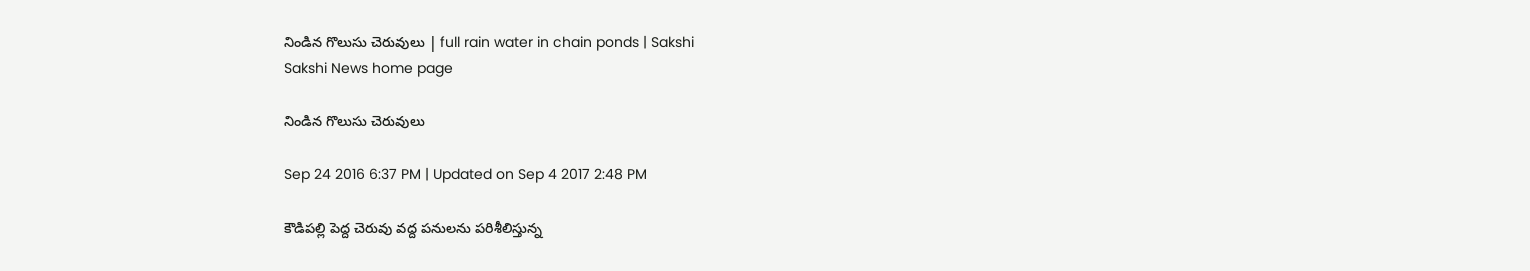నిండిన గొలుసు చెరువులు | full rain water in chain ponds | Sakshi
Sakshi News home page

నిండిన గొలుసు చెరువులు

Sep 24 2016 6:37 PM | Updated on Sep 4 2017 2:48 PM

కౌడిపల్లి పెద్ద చెరువు వద్ద పనులను పరిశీలిస్తున్న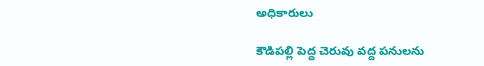అధికారులు

కౌడిపల్లి పెద్ద చెరువు వద్ద పనులను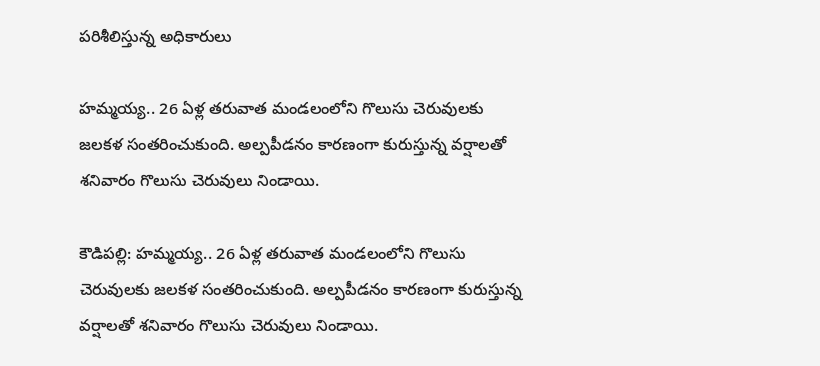పరిశీలిస్తున్న అధికారులు

హమ్మయ్య.. 26 ఏళ్ల తరువాత మండలంలోని గొలుసు చెరువులకు జలకళ సంతరించుకుంది. అల్పపీడనం కారణంగా కురుస్తున్న వర్షాలతో శనివారం గొలుసు చెరువులు నిండాయి.

కౌడిపల్లి: హమ్మయ్య.. 26 ఏళ్ల తరువాత మండలంలోని గొలుసు చెరువులకు జలకళ సంతరించుకుంది. అల్పపీడనం కారణంగా కురుస్తున్న వర్షాలతో శనివారం గొలుసు చెరువులు నిండాయి.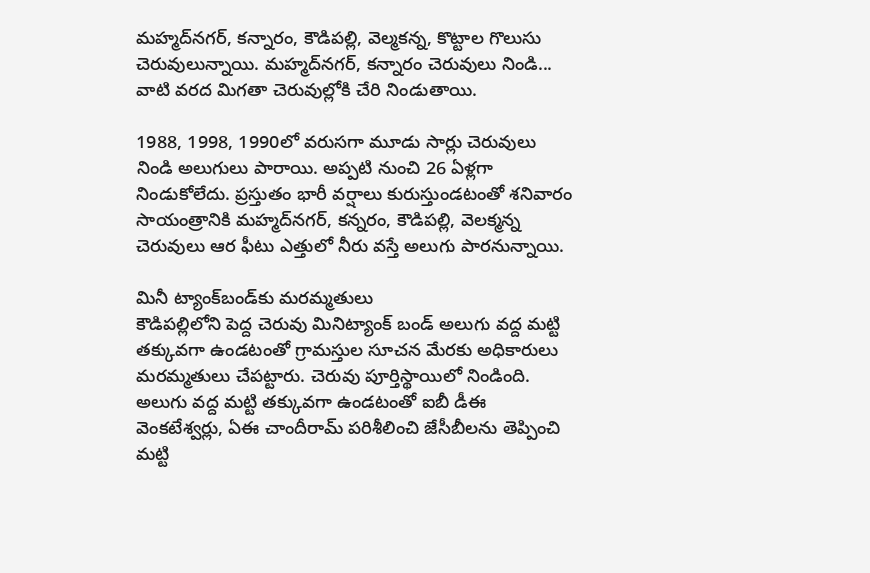మహ్మద్‌నగర్‌, కన్నారం, కౌడిపల్లి, వెల్మకన్న, కొట్టాల గొలుసు చెరువులున్నాయి. మహ్మద్‌నగర్‌, కన్నారం చెరువులు నిండి... వాటి వరద మిగతా చెరువుల్లోకి చేరి నిండుతాయి.

1988, 1998, 1990లో వరుసగా మూడు సార్లు చెరువులు నిండి అలుగులు పారాయి. అప్పటి నుంచి 26 ఏళ్లగా నిండుకోలేదు. ప్రస్తుతం భారీ వర్షాలు కురుస్తుండటంతో శనివారం సాయంత్రానికి మహ్మద్‌నగర్‌, కన్నరం, కౌడిపల్లి, వెలక్మన్న చెరువులు ఆర ఫీటు ఎత్తులో నీరు వస్తే అలుగు పారనున్నాయి.

మినీ ట్యాంక్‌బండ్‌కు మరమ్మతులు
కౌడిపల్లిలోని పెద్ద చెరువు మినిట్యాంక్‌ బండ్‌ అలుగు వద్ద మట్టి తక్కువగా ఉండటంతో గ్రామస్తుల సూచన మేరకు అధికారులు మరమ్మతులు చేపట్టారు. చెరువు పూర్తిస్థాయిలో నిండింది. అలుగు వద్ద మట్టి తక్కువగా ఉండటంతో ఐబీ డీఈ వెంకటేశ్వర్లు, ఏఈ చాందీరామ్ పరిశీలించి జేసీబీలను తెప్పించి మట్టి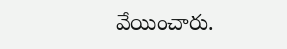వేయించారు.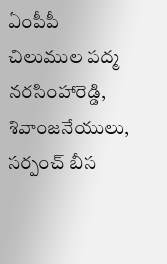ఏంపీపీ చిలుముల పద్మ నరసింహారెడ్డి, శివాంజనేయులు, సర్పంచ్‌ బీస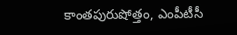కాంతపురుషోత్తం, ఎంపీటీసీ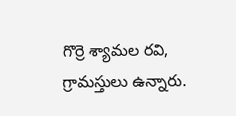గొర్రె శ్యామల రవి, గ్రామస్తులు ఉన్నారు.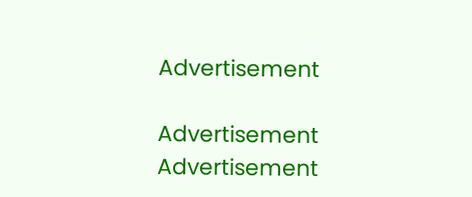Advertisement

Advertisement
Advertisement